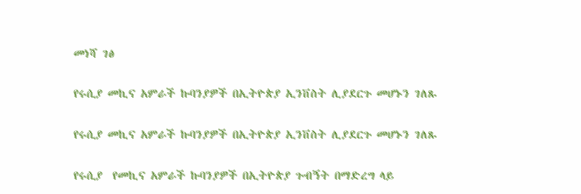መነሻ ገፅ

የሩሲያ መኪና አምራች ኩባንያዎች በኢትዮጵያ ኢንቨስት ሊያደርጉ መሆኑን ገለጹ

የሩሲያ መኪና አምራች ኩባንያዎች በኢትዮጵያ ኢንቨስት ሊያደርጉ መሆኑን ገለጹ

የሩሲያ  የመኪና አምራች ኩባንያዎች በኢትዮጵያ ጉብኝት በማድረግ ላይ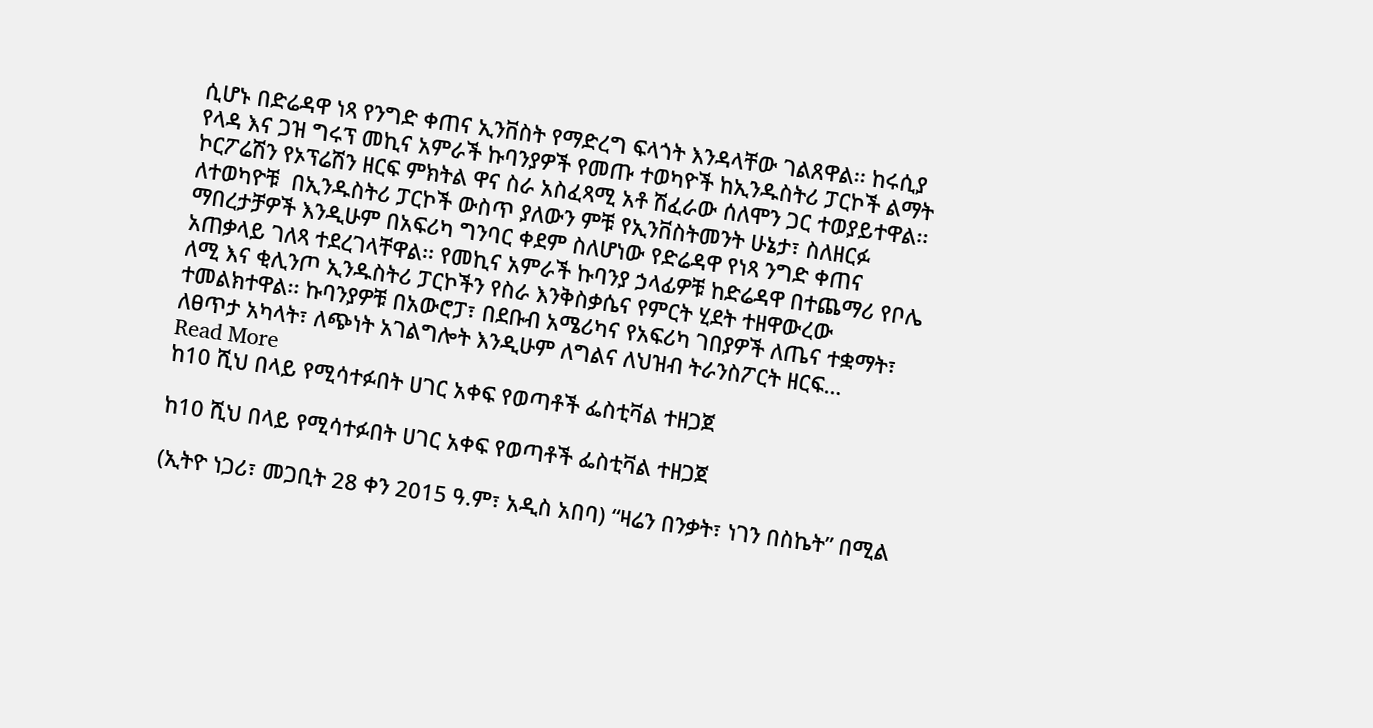ሲሆኑ በድሬዳዋ ነጻ የንግድ ቀጠና ኢንቨስት የማድረግ ፍላጎት እንዳላቸው ገልጸዋል፡፡ ከሩሲያ የላዳ እና ጋዝ ግሩፕ መኪና አምራች ኩባንያዎች የመጡ ተወካዮች ከኢንዱስትሪ ፓርኮች ልማት ኮርፖሬሽን የኦፕሬሽን ዘርፍ ምክትል ዋና ስራ አስፈጻሚ አቶ ሽፈራው ሰለሞን ጋር ተወያይተዋል፡፡ ለተወካዮቹ  በኢንዱስትሪ ፓርኮች ውስጥ ያለውን ምቹ የኢንቨስትመንት ሁኔታ፣ ስለዘርፉ ማበረታቻዎች እንዲሁም በአፍሪካ ግንባር ቀደም ስለሆነው የድሬዳዋ የነጻ ንግድ ቀጠና አጠቃላይ ገለጻ ተደረገላቸዋል፡፡ የመኪና አምራች ኩባንያ ኃላፊዎቹ ከድሬዳዋ በተጨማሪ የቦሌ ለሚ እና ቂሊንጦ ኢንዱስትሪ ፓርኮችን የስራ እንቅስቃሴና የምርት ሂደት ተዘዋውረው ተመልክተዋል፡፡ ኩባንያዎቹ በአውሮፓ፣ በደቡብ አሜሪካና የአፍሪካ ገበያዎች ለጤና ተቋማት፣ ለፀጥታ አካላት፣ ለጭነት አገልግሎት እንዲሁም ለግልና ለህዝብ ትራንስፖርት ዘርፍ…
Read More
ከ10 ሺህ በላይ የሚሳተፉበት ሀገር አቀፍ የወጣቶች ፌስቲቫል ተዘጋጀ

ከ10 ሺህ በላይ የሚሳተፉበት ሀገር አቀፍ የወጣቶች ፌስቲቫል ተዘጋጀ

(ኢትዮ ነጋሪ፣ መጋቢት 28 ቀን 2015 ዓ.ም፣ አዲስ አበባ) “ዛሬን በንቃት፣ ነገን በስኬት” በሚል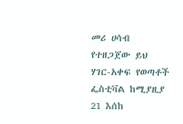መሪ ሀሳብ የተዘጋጀው ይህ ሃገር-አቀፍ የወጣቶች ፌስቲቫል ከሚያዚያ 21 እሰከ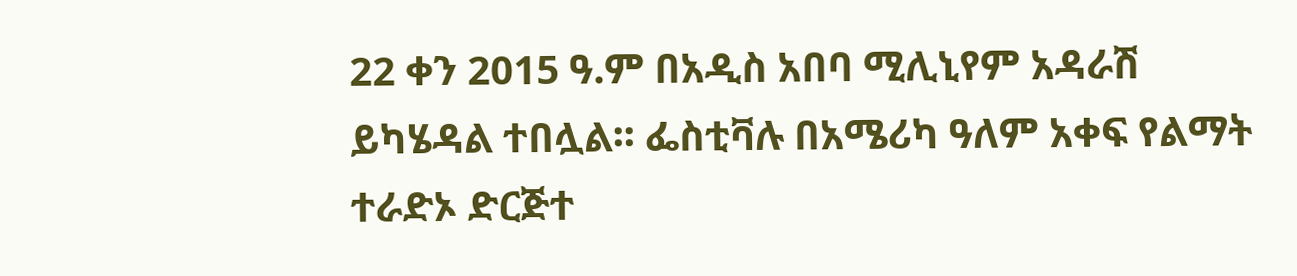22 ቀን 2015 ዓ.ም በአዲስ አበባ ሚሊኒየም አዳራሽ ይካሄዳል ተበሏል፡፡ ፌስቲቫሉ በአሜሪካ ዓለም አቀፍ የልማት ተራድኦ ድርጅተ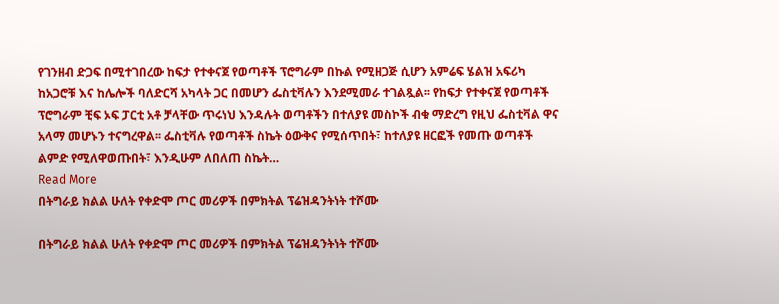የገንዘብ ድጋፍ በሚተገበረው ከፍታ የተቀናጀ የወጣቶች ፕሮግራም በኩል የሚዘጋጅ ሲሆን አምሬፍ ሄልዝ አፍሪካ ከአጋሮቹ እና ከሌሎች ባለድርሻ አካላት ጋር በመሆን ፌስቲቫሉን እንደሚመራ ተገልጿል፡፡ የከፍታ የተቀናጀ የወጣቶች ፕሮግራም ቺፍ ኦፍ ፓርቲ አቶ ቻላቸው ጥሩነህ እንዳሉት ወጣቶችን በተለያዩ መስኮች ብቁ ማድረግ የዚህ ፌስቲቫል ዋና አላማ መሆኑን ተናግረዋል፡፡ ፌስቲቫሉ የወጣቶች ስኬት ዕውቅና የሚሰጥበት፣ ከተለያዩ ዘርፎች የመጡ ወጣቶች ልምድ የሚለዋወጡበት፣ እንዲሁም ለበለጠ ስኬት…
Read More
በትግራይ ክልል ሁለት የቀድሞ ጦር መሪዎች በምክትል ፕሬዝዳንትነት ተሾሙ

በትግራይ ክልል ሁለት የቀድሞ ጦር መሪዎች በምክትል ፕሬዝዳንትነት ተሾሙ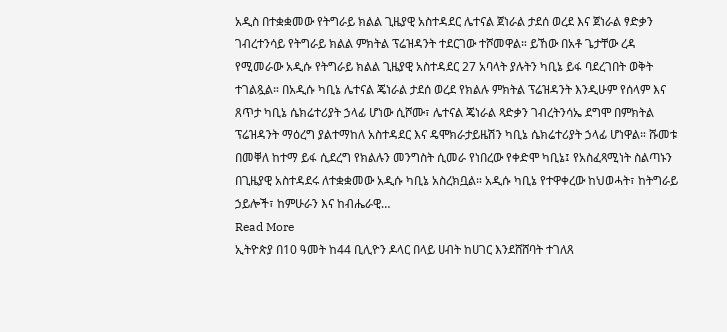አዲስ በተቋቋመው የትግራይ ክልል ጊዜያዊ አስተዳደር ሌተናል ጀነራል ታደሰ ወረደ እና ጀነራል ፃድቃን ገብረተንሳይ የትግራይ ክልል ምክትል ፕሬዝዳንት ተደርገው ተሾመዋል። ይኸው በአቶ ጌታቸው ረዳ የሚመራው አዲሱ የትግራይ ክልል ጊዜያዊ አስተዳደር 27 አባላት ያሉትን ካቢኔ ይፋ ባደረገበት ወቅት ተገልጿል። በአዲሱ ካቢኔ ሌተናል ጄነራል ታደሰ ወረደ የክልሉ ምክትል ፕሬዝዳንት እንዲሁም የሰላም እና ጸጥታ ካቢኔ ሴክሬተሪያት ኃላፊ ሆነው ሲሾሙ፣ ሌተናል ጄነራል ጻድቃን ገብረትንሳኤ ደግሞ በምክትል ፕሬዝዳንት ማዕረግ ያልተማከለ አስተዳደር እና ዴሞክራታይዜሽን ካቢኔ ሴክሬተሪያት ኃላፊ ሆነዋል። ሹመቱ በመቐለ ከተማ ይፋ ሲደረግ የክልሉን መንግስት ሲመራ የነበረው የቀድሞ ካቢኔ፤ የአስፈጻሚነት ስልጣኑን በጊዜያዊ አስተዳደሩ ለተቋቋመው አዲሱ ካቢኔ አስረክቧል። አዲሱ ካቢኔ የተዋቀረው ከህወሓት፣ ከትግራይ ኃይሎች፣ ከምሁራን እና ከብሔራዊ…
Read More
ኢትዮጵያ በ10 ዓመት ከ44 ቢሊዮን ዶላር በላይ ሀብት ከሀገር እንደሸሸባት ተገለጸ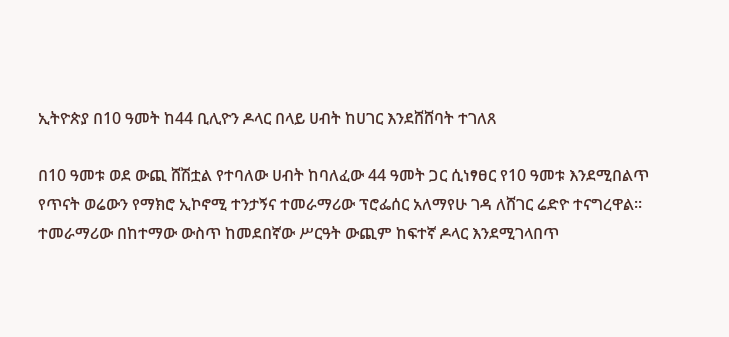ኢትዮጵያ በ10 ዓመት ከ44 ቢሊዮን ዶላር በላይ ሀብት ከሀገር እንደሸሸባት ተገለጸ

በ10 ዓመቱ ወደ ውጪ ሸሽቷል የተባለው ሀብት ከባለፈው 44 ዓመት ጋር ሲነፃፀር የ10 ዓመቱ እንደሚበልጥ የጥናት ወሬውን የማክሮ ኢኮኖሚ ተንታኝና ተመራማሪው ፕሮፌሰር አለማየሁ ገዳ ለሸገር ሬድዮ ተናግረዋል፡፡ ተመራማሪው በከተማው ውስጥ ከመደበኛው ሥርዓት ውጪም ከፍተኛ ዶላር እንደሚገላበጥ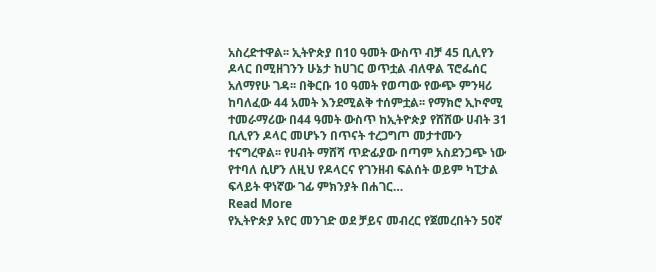አስረድተዋል፡፡ ኢትዮጵያ በ10 ዓመት ውስጥ ብቻ 45 ቢሊየን ዶላር በሚዘገንን ሁኔታ ከሀገር ወጥቷል ብለዋል ፕሮፌሰር አለማየሁ ገዳ፡፡ በቅርቡ 10 ዓመት የወጣው የውጭ ምንዛሪ ከባለፈው 44 አመት እንደሚልቅ ተሰምቷል፡፡ የማክሮ ኢኮኖሚ ተመራማሪው በ44 ዓመት ውስጥ ከኢትዮጵያ የሸሸው ሀብት 31 ቢሊየን ዶላር መሆኑን በጥናት ተረጋግጦ መታተሙን ተናግረዋል፡፡ የሀብት ማሸሻ ጥድፊያው በጣም አስደንጋጭ ነው የተባለ ሲሆን ለዚህ የዶላርና የገንዘብ ፍልሰት ወይም ካፒታል ፍላይት ዋነኛው ገፊ ምክንያት በሐገር…
Read More
የኢትዮጵያ አየር መንገድ ወደ ቻይና መብረር የጀመረበትን 50ኛ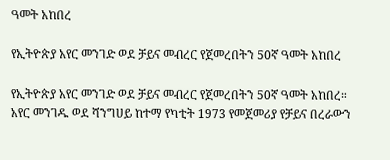ዓመት አከበረ

የኢትዮጵያ አየር መንገድ ወደ ቻይና መብረር የጀመረበትን 50ኛ ዓመት አከበረ

የኢትዮጵያ አየር መንገድ ወደ ቻይና መብረር የጀመረበትን 50ኛ ዓመት አከበረ። አየር መንገዱ ወደ ሻንግሀይ ከተማ የካቲት 1973 የመጀመሪያ የቻይና በረራውን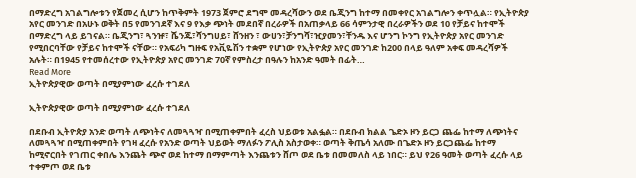በማድረግ አገልግሎቱን የጀመረ ሲሆን ከጥቅምት 1973 ጀምሮ ደግሞ መዳረሻውን ወደ ቤጂንግ ከተማ በመቀየር አገልግሎን ቀጥሏል። የኢትዮጵያ አየር መንገድ በአሁኑ ወቅት በ5 የመንገደኛ እና 9 የእቃ ጭነት መደበኛ በረራዎች በአጠቃላይ 66 ሳምንታዊ በረራዎችን ወደ 10 የቻይና ከተሞች በማድረግ ላይ ይገናል። ቤጂንግ፣ ጓንዡ፣ ሼንጁ፣ሻንግሀይ፣ ሸንዘን ፣ ውሀን፣ቻንግሻ፣ዢያመን፣ቸንዱ እና ሆንግ ኮንግ የኢትዮጵያ አየር መንገድ የሚበርባቸው የቻይና ከተሞች ናቸው። የአፍሪካ ግዙፍ የአቪዬሽን ተቋም የሆነው የኢትዮጵያ አየር መንገድ ከ200 በላይ ዓለም አቀፍ መዳረሻዎች አሉት። በ1945 የተመሰረተው የኢትዮጵያ አየር መንገድ 70ኛ የምስረታ በዓሉን ከአንድ ዓመት በፊት…
Read More
ኢትዮጵያዊው ወጣት በሚያምነው ፈረሱ ተገደለ

ኢትዮጵያዊው ወጣት በሚያምነው ፈረሱ ተገደለ

በደቡብ ኢትዮጵያ አንድ ወጣት ለጭነትና ለመጓጓዣ በሚጠቀምበት ፈረስ ህይወቱ አልፏል። በደቡብ ክልል ጌድኦ ዞን ይርጋ ጨፌ ከተማ ለጭነትና ለመጓጓዣ በሚጠቀምበት የገዛ ፈረሱ የአንድ ወጣት ህይወት ማለፉን ፖሊስ አስታወቀ። ወጣት ቅጤሳ አለሙ በጌድኦ ዞን ይርጋጨፌ ከተማ ከሚኖርበት የገጠር ቀበሌ እንጨት ጭኖ ወደ ከተማ በማምጣት እንጨቱን ሸጦ ወደ ቤቱ በመመለስ ላይ ነበር። ይህ የ26 ዓመት ወጣት ፈረሱ ላይ ተቀምጦ ወደ ቤቱ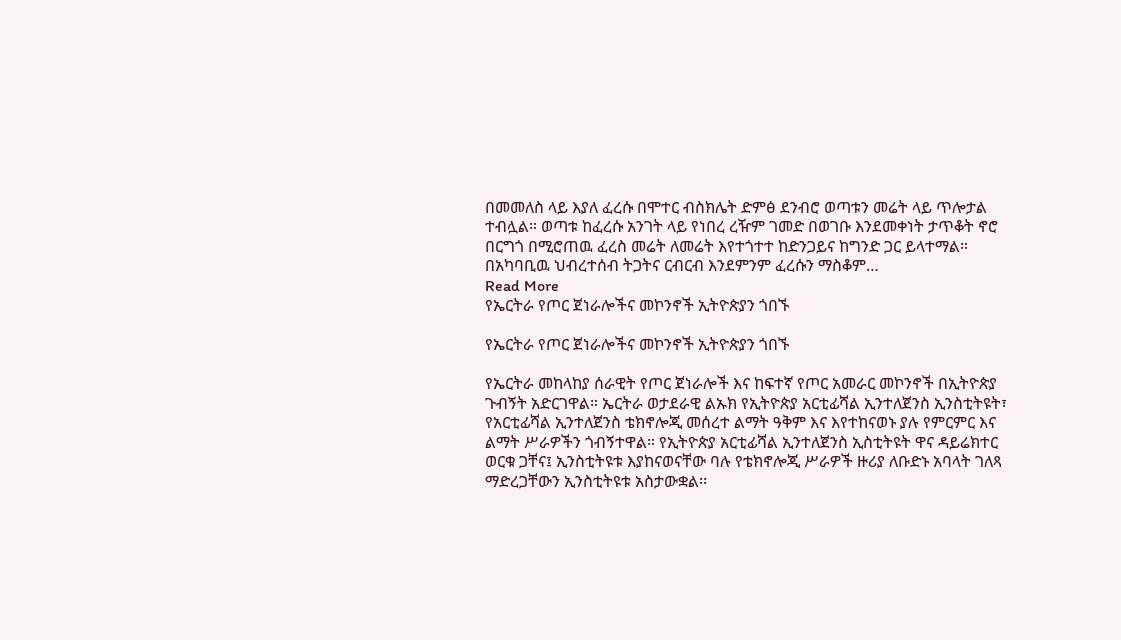በመመለስ ላይ እያለ ፈረሱ በሞተር ብስክሌት ድምፅ ደንብሮ ወጣቱን መሬት ላይ ጥሎታል ተብሏል። ወጣቱ ከፈረሱ አንገት ላይ የነበረ ረዥም ገመድ በወገቡ እንደመቀነት ታጥቆት ኖሮ  በርግጎ በሚሮጠዉ ፈረስ መሬት ለመሬት እየተጎተተ ከድንጋይና ከግንድ ጋር ይላተማል። በአካባቢዉ ህብረተሰብ ትጋትና ርብርብ እንደምንም ፈረሱን ማስቆም…
Read More
የኤርትራ የጦር ጀነራሎችና መኮንኖች ኢትዮጵያን ጎበኙ

የኤርትራ የጦር ጀነራሎችና መኮንኖች ኢትዮጵያን ጎበኙ

የኤርትራ መከላከያ ሰራዊት የጦር ጀነራሎች እና ከፍተኛ የጦር አመራር መኮንኖች በኢትዮጵያ ጉብኝት አድርገዋል። ኤርትራ ወታደራዊ ልኡክ የኢትዮጵያ አርቲፊሻል ኢንተለጀንስ ኢንስቲትዩት፣ የአርቲፊሻል ኢንተለጀንስ ቴክኖሎጂ መሰረተ ልማት ዓቅም እና እየተከናወኑ ያሉ የምርምር እና ልማት ሥራዎችን ጎብኝተዋል። የኢትዮጵያ አርቲፊሻል ኢንተለጀንስ ኢስቲትዩት ዋና ዳይሬክተር ወርቁ ጋቸና፤ ኢንስቲትዩቱ እያከናወናቸው ባሉ የቴክኖሎጂ ሥራዎች ዙሪያ ለቡድኑ አባላት ገለጻ ማድረጋቸውን ኢንስቲትዩቱ አስታውቋል፡፡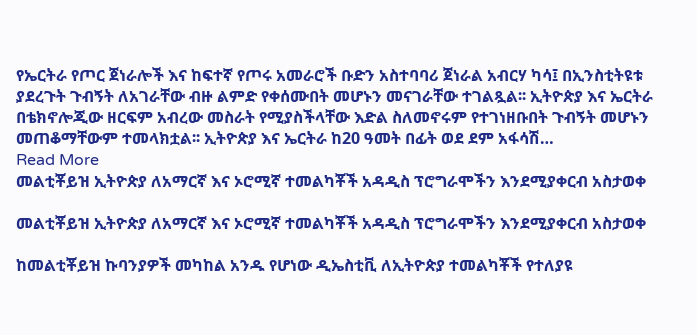የኤርትራ የጦር ጀነራሎች እና ከፍተኛ የጦሩ አመራሮች ቡድን አስተባባሪ ጀነራል አብርሃ ካሳ፤ በኢንስቲትዩቱ ያደረጉት ጉብኝት ለአገራቸው ብዙ ልምድ የቀሰሙበት መሆኑን መናገራቸው ተገልጿል፡፡ ኢትዮጵያ እና ኤርትራ በቴክኖሎጂው ዘርፍም አብረው መስራት የሚያስችላቸው እድል ስለመኖሩም የተገነዘቡበት ጉብኝት መሆኑን መጠቆማቸውም ተመላክቷል፡፡ ኢትዮጵያ እና ኤርትራ ከ20 ዓመት በፊት ወደ ደም አፋሳሽ…
Read More
መልቲቾይዝ ኢትዮጵያ ለአማርኛ እና ኦሮሚኛ ተመልካቾች አዳዲስ ፕሮግራሞችን እንደሚያቀርብ አስታወቀ

መልቲቾይዝ ኢትዮጵያ ለአማርኛ እና ኦሮሚኛ ተመልካቾች አዳዲስ ፕሮግራሞችን እንደሚያቀርብ አስታወቀ

ከመልቲቾይዝ ኩባንያዎች መካከል አንዱ የሆነው ዲኤስቲቪ ለኢትዮጵያ ተመልካቾች የተለያዩ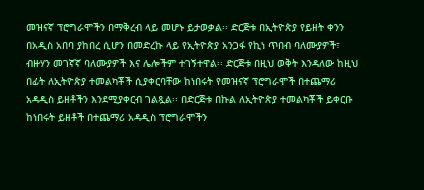መዝናኛ ፕሮግራሞችን በማቅረብ ላይ መሆኑ ይታወቃል፡፡ ድርጅቱ በኢትዮጵያ የይዘት ቀንን በአዲስ አበባ ያከበረ ሲሆን በመድረኩ ላይ የኢትዮጵያ አንጋፋ የኪነ ጥበብ ባለሙያዎች፣ ብዙሃን መገኛኛ ባለሙያዎች እና ሌሎችም ተገኝተዋል፡፡ ድርጅቱ በዚህ ወቅት እንዳለው ከዚህ በፊት ለኢትዮጵያ ተመልካቾች ሲያቀርባቸው ከነበሩት የመዝናኛ ፕሮግራሞች በተጨማሪ አዳዲስ ይዘቶችን እንደሚያቀርብ ገልጿል፡፡ በድርጅቱ በኩል ለኢትዮጵያ ተመልካቾች ይቀርቡ ከነበሩት ይዘቶች በተጨማሪ አዳዲስ ፕሮግራሞችን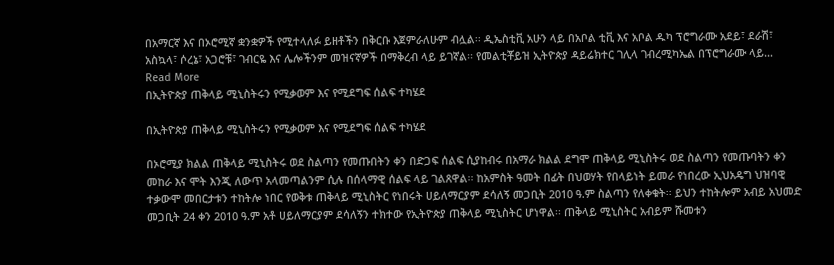በአማርኛ እና በኦሮሚኛ ቋንቋዎች የሚተላለፉ ይዘቶችን በቅርቡ እጀምራለሁም ብሏል፡፡ ዲኤስቲቪ አሁን ላይ በአቦል ቲቪ እና አቦል ዱካ ፕሮግራሙ አደይ፣ ደራሽ፣ አስኳላ፣ ሶረኔ፣ አጋሮቹ፣ ገብርዬ እና ሌሎችንም መዝናኛዎች በማቅረብ ላይ ይገኛል፡፡ የመልቲቾይዝ ኢትዮጵያ ዳይሬክተር ገሊላ ገብረሚካኤል በፕሮግራሙ ላይ…
Read More
በኢትዮጵያ ጠቅላይ ሚኒስትሩን የሚቃወም እና የሚደግፍ ሰልፍ ተካሄደ

በኢትዮጵያ ጠቅላይ ሚኒስትሩን የሚቃወም እና የሚደግፍ ሰልፍ ተካሄደ

በኦሮሚያ ክልል ጠቅላይ ሚኒስትሩ ወደ ስልጣን የመጡበትን ቀን በድጋፍ ሰልፍ ሲያከብሩ በአማራ ክልል ደግሞ ጠቅላይ ሚኒስትሩ ወደ ስልጣን የመጡባትን ቀን መከራ እና ሞት እንጂ ለውጥ አላመጣልንም ሲሉ በሰላማዊ ሰልፍ ላይ ገልጸዋል፡፡ ከአምስት ዓመት በፊት በህወሃት የበላይነት ይመራ የነበረው ኢህአዴግ ህዝባዊ ተቃውሞ መበርታቱን ተከትሎ ነበር የወቅቱ ጠቅላይ ሚኒስትር የነበሩት ሀይለማርያም ደሳለኝ መጋቢት 2010 ዓ.ም ስልጣን የለቀቁት፡፡ ይህን ተከትሎም አብይ አህመድ መጋቢት 24 ቀን 2010 ዓ.ም አቶ ሀይለማርያም ደሳለኝን ተክተው የኢትዮጵያ ጠቅላይ ሚኒስትር ሆነዋል፡፡ ጠቅላይ ሚኒስትር አብይም ሹመቱን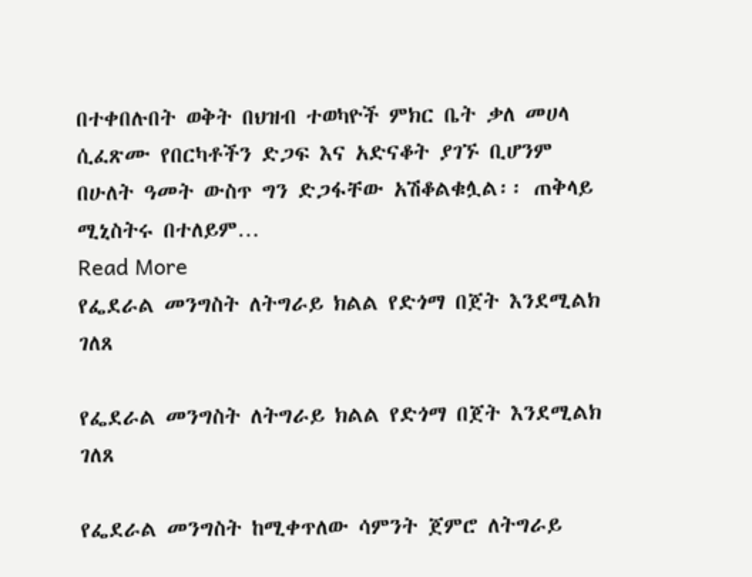በተቀበሉበት ወቅት በህዝብ ተወካዮች ምክር ቤት ቃለ መሀላ ሲፈጽሙ የበርካቶችን ድጋፍ እና አድናቆት ያገኙ ቢሆንም በሁለት ዓመት ውስጥ ግን ድጋፋቸው አሽቆልቁሏል፡፡ ጠቅላይ ሚኒስትሩ በተለይም…
Read More
የፌደራል መንግስት ለትግራይ ክልል የድጎማ በጀት እንደሚልክ ገለጸ

የፌደራል መንግስት ለትግራይ ክልል የድጎማ በጀት እንደሚልክ ገለጸ

የፌደራል መንግስት ከሚቀጥለው ሳምንት ጀምሮ ለትግራይ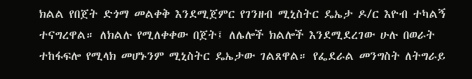ክልል የበጀት ድጎማ መልቀቅ እንደሚጀምር የገንዘብ ሚኒስትር ዴኤታ ዶ/ር እዮብ ተካልኝ ተናግረዋል። ለክልሉ የሚለቀቀው በጀት፤ ለሌሎች ክልሎች እንደሚደረገው ሁሉ በወራት ተከፋፍሎ የሚላክ መሆኑንም ሚኒስትር ዴኤታው ገልጸዋል። የፌደራል መንግስት ለትግራይ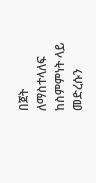በጀት ለማስተላለፍ ከስምምነት ላይ መድረሱን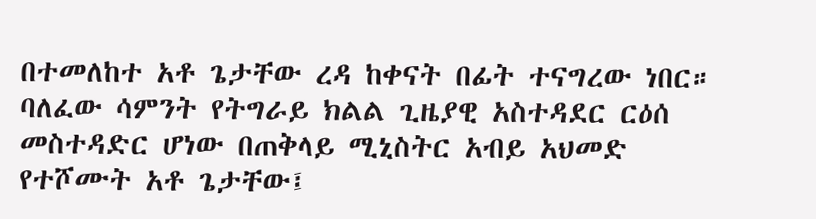በተመለከተ አቶ ጌታቸው ረዳ ከቀናት በፊት ተናግረው ነበር። ባለፈው ሳምንት የትግራይ ክልል ጊዜያዊ አስተዳደር ርዕሰ መስተዳድር ሆነው በጠቅላይ ሚኒስትር አብይ አህመድ የተሾሙት አቶ ጌታቸው፤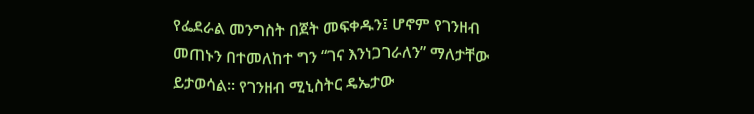የፌደራል መንግስት በጀት መፍቀዱን፤ ሆኖም የገንዘብ መጠኑን በተመለከተ ግን “ገና እንነጋገራለን” ማለታቸው ይታወሳል። የገንዘብ ሚኒስትር ዴኤታው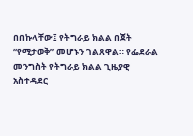በበኩላቸው፤ የትግራይ ክልል በጀት “የሚታወቅ” መሆኑን ገልጸዋል። የፌደራል መንግስት የትግራይ ክልል ጊዜያዊ አስተዳደር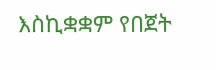እስኪቋቋም የበጀት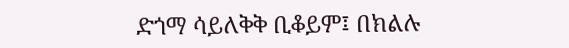ድጎማ ሳይለቅቅ ቢቆይም፤ በክልሉ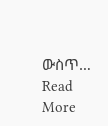ውስጥ…
Read More